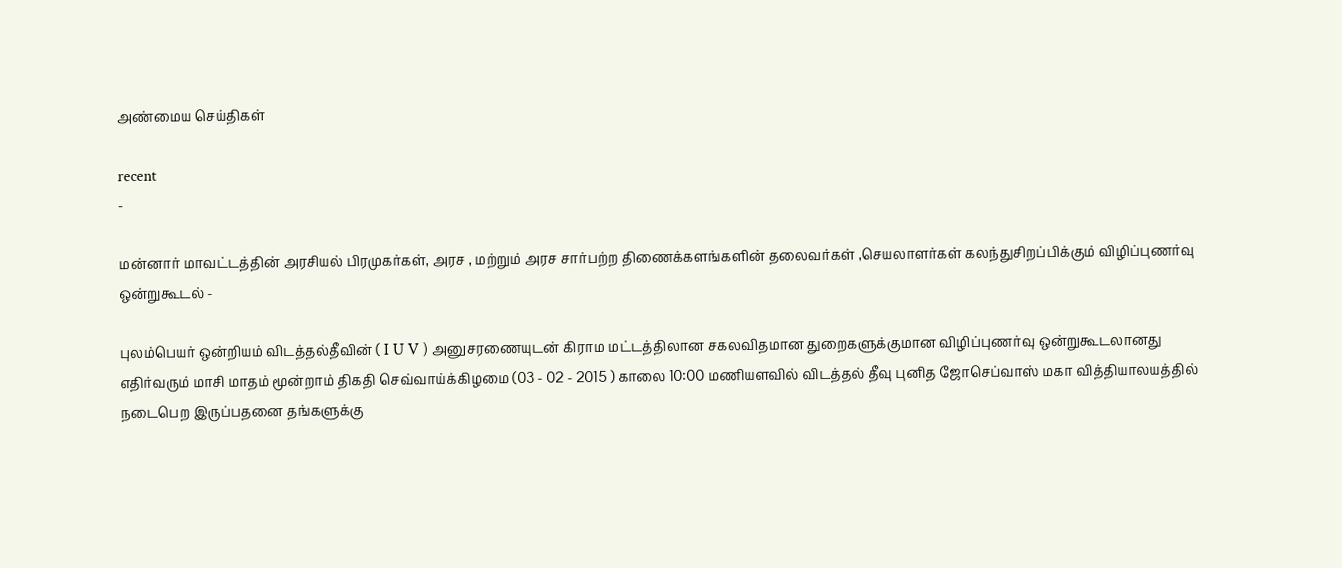அண்மைய செய்திகள்

recent
-

மன்னார் மாவட்டத்தின் அரசியல் பிரமுகர்கள், அரச , மற்றும் அரச சார்பற்ற திணைக்களங்களின் தலைவர்கள் ,செயலாளர்கள் கலந்துசிறப்பிக்கும் விழிப்புணர்வு ஒன்றுகூடல் -

புலம்பெயர் ஒன்றியம் விடத்தல்தீவின் ( I U V ) அனுசரணையுடன் கிராம மட்டத்திலான சகலவிதமான துறைகளுக்குமான விழிப்புணர்வு ஒன்றுகூடலானது எதிர்வரும் மாசி மாதம் மூன்றாம் திகதி செவ்வாய்க்கிழமை (03 - 02 - 2015 ) காலை 10:00 மணியளவில் விடத்தல் தீவு புனித ஜோசெப்வாஸ் மகா வித்தியாலயத்தில்
நடைபெற இருப்பதனை தங்களுக்கு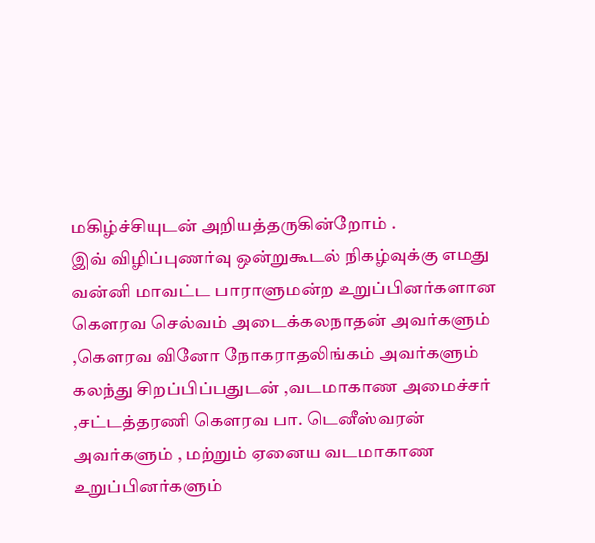மகிழ்ச்சியுடன் அறியத்தருகின்றோம் .
இவ் விழிப்புணர்வு ஒன்றுகூடல் நிகழ்வுக்கு எமது வன்னி மாவட்ட பாராளுமன்ற உறுப்பினர்களான கெளரவ செல்வம் அடைக்கலநாதன் அவர்களும் ,கெளரவ வினோ நோகராதலிங்கம் அவர்களும் கலந்து சிறப்பிப்பதுடன் ,வடமாகாண அமைச்சர் ,சட்டத்தரணி கெளரவ பா. டெனீஸ்வரன் அவர்களும் , மற்றும் ஏனைய வடமாகாண உறுப்பினர்களும்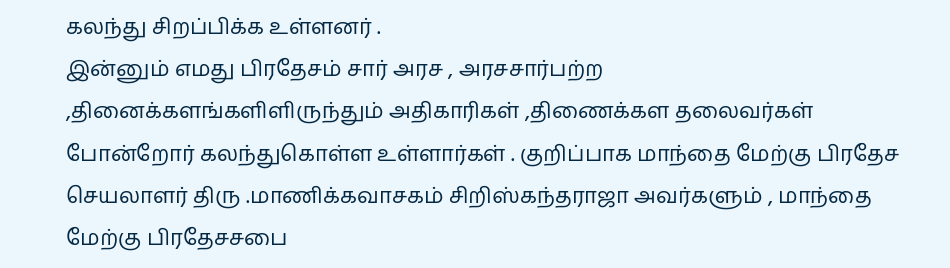கலந்து சிறப்பிக்க உள்ளனர் .
இன்னும் எமது பிரதேசம் சார் அரச , அரசசார்பற்ற ,தினைக்களங்களிளிருந்தும் அதிகாரிகள் ,திணைக்கள தலைவர்கள் போன்றோர் கலந்துகொள்ள உள்ளார்கள் . குறிப்பாக மாந்தை மேற்கு பிரதேச செயலாளர் திரு .மாணிக்கவாசகம் சிறிஸ்கந்தராஜா அவர்களும் , மாந்தை மேற்கு பிரதேசசபை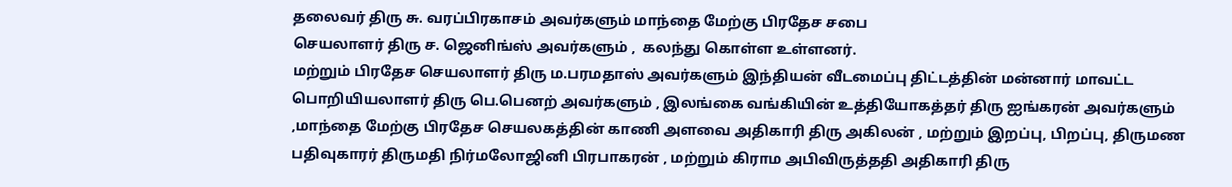தலைவர் திரு சு. வரப்பிரகாசம் அவர்களும் மாந்தை மேற்கு பிரதேச சபை
செயலாளர் திரு ச. ஜெனிங்ஸ் அவர்களும் ,  கலந்து கொள்ள உள்ளனர்.
மற்றும் பிரதேச செயலாளர் திரு ம.பரமதாஸ் அவர்களும் இந்தியன் வீடமைப்பு திட்டத்தின் மன்னார் மாவட்ட பொறியியலாளர் திரு பெ.பெனற் அவர்களும் , இலங்கை வங்கியின் உத்தியோகத்தர் திரு ஐங்கரன் அவர்களும் ,மாந்தை மேற்கு பிரதேச செயலகத்தின் காணி அளவை அதிகாரி திரு அகிலன் , மற்றும் இறப்பு, பிறப்பு, திருமண பதிவுகாரர் திருமதி நிர்மலோஜினி பிரபாகரன் , மற்றும் கிராம அபிவிருத்ததி அதிகாரி திரு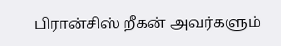பிரான்சிஸ் றீகன் அவர்களும்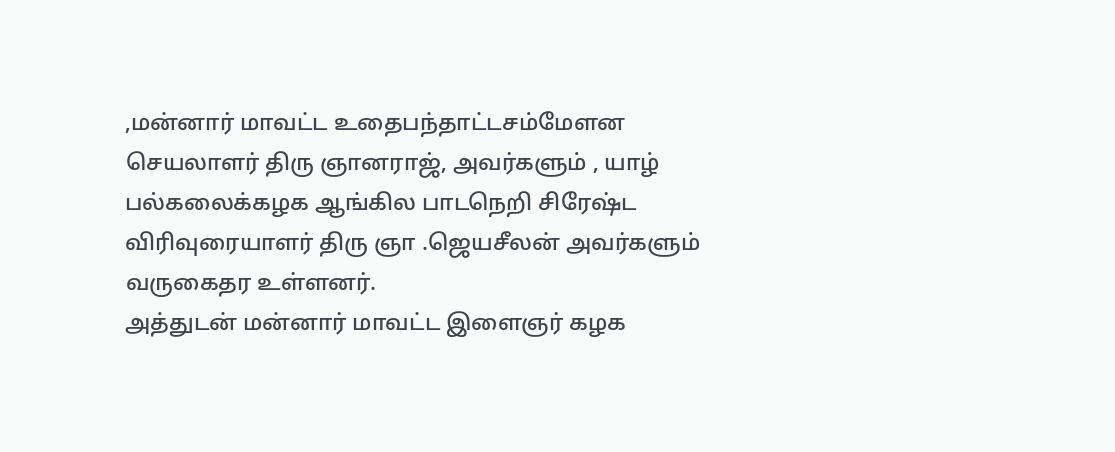,மன்னார் மாவட்ட உதைபந்தாட்டசம்மேளன செயலாளர் திரு ஞானராஜ், அவர்களும் , யாழ் பல்கலைக்கழக ஆங்கில பாடநெறி சிரேஷ்ட விரிவுரையாளர் திரு ஞா .ஜெயசீலன் அவர்களும் வருகைதர உள்ளனர்.
அத்துடன் மன்னார் மாவட்ட இளைஞர் கழக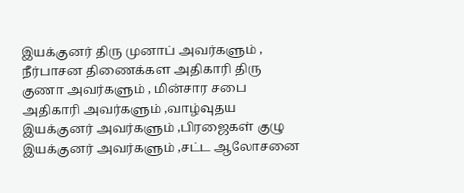இயக்குனர் திரு முனாப் அவர்களும் , நீர்பாசன திணைக்கள அதிகாரி திரு குணா அவர்களும் , மின்சார சபை அதிகாரி அவர்களும் ,வாழ்வுதய இயக்குனர் அவர்களும் ,பிரஜைகள் குழு இயக்குனர் அவர்களும் ,சட்ட ஆலோசனை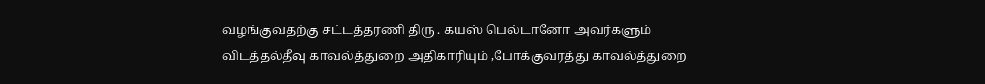வழங்குவதற்கு சட்டத்தரணி திரு . கயஸ் பெல்டானோ அவர்களும் விடத்தல்தீவு காவல்த்துறை அதிகாரியும் ,போக்குவரத்து காவல்த்துறை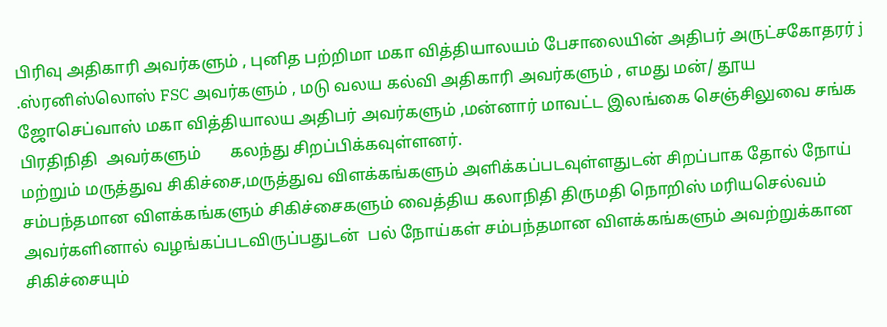பிரிவு அதிகாரி அவர்களும் , புனித பற்றிமா மகா வித்தியாலயம் பேசாலையின் அதிபர் அருட்சகோதரர் j .ஸ்ரனிஸ்லொஸ் FSC அவர்களும் , மடு வலய கல்வி அதிகாரி அவர்களும் , எமது மன்/ தூய ஜோசெப்வாஸ் மகா வித்தியாலய அதிபர் அவர்களும் ,மன்னார் மாவட்ட இலங்கை செஞ்சிலுவை சங்க பிரதிநிதி  அவர்களும்       கலந்து சிறப்பிக்கவுள்ளனர்.
மற்றும் மருத்துவ சிகிச்சை,மருத்துவ விளக்கங்களும் அளிக்கப்படவுள்ளதுடன் சிறப்பாக தோல் நோய் சம்பந்தமான விளக்கங்களும் சிகிச்சைகளும் வைத்திய கலாநிதி திருமதி நொறிஸ் மரியசெல்வம் அவர்களினால் வழங்கப்படவிருப்பதுடன்  பல் நோய்கள் சம்பந்தமான விளக்கங்களும் அவற்றுக்கான சிகிச்சையும்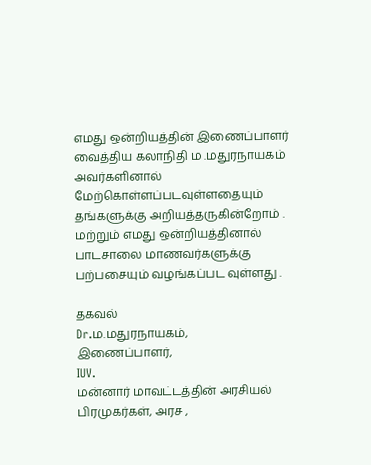எமது ஒன்றியத்தின் இணைப்பாளர் வைத்திய கலாநிதி ம .மதுரநாயகம் அவர்களினால் மேற்கொள்ளப்படவுள்ளதையும் தங்களுக்கு அறியத்தருகின்றோம் .
மற்றும் எமது ஒன்றியத்தினால் பாடசாலை மாணவர்களுக்கு பற்பசையும் வழங்கப்பட வுள்ளது .

தகவல்
Dr.ம.மதுரநாயகம்,
இணைப்பாளர்,
IUV.
மன்னார் மாவட்டத்தின் அரசியல் பிரமுகர்கள், அரச ,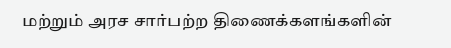மற்றும் அரச சார்பற்ற திணைக்களங்களின்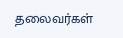தலைவர்கள்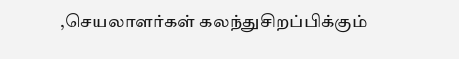,செயலாளர்கள் கலந்துசிறப்பிக்கும்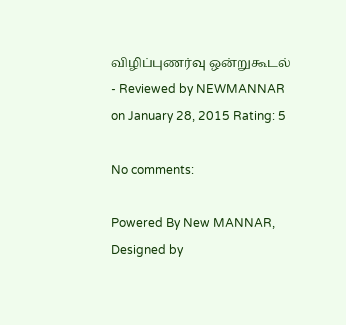விழிப்புணர்வு ஒன்றுகூடல் - Reviewed by NEWMANNAR on January 28, 2015 Rating: 5

No comments:

Powered By New MANNAR, Designed by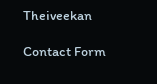Theiveekan

Contact Form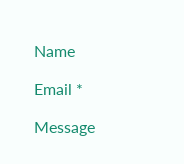Name

Email *

Message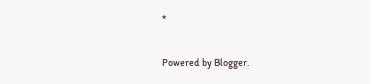*

Powered by Blogger.